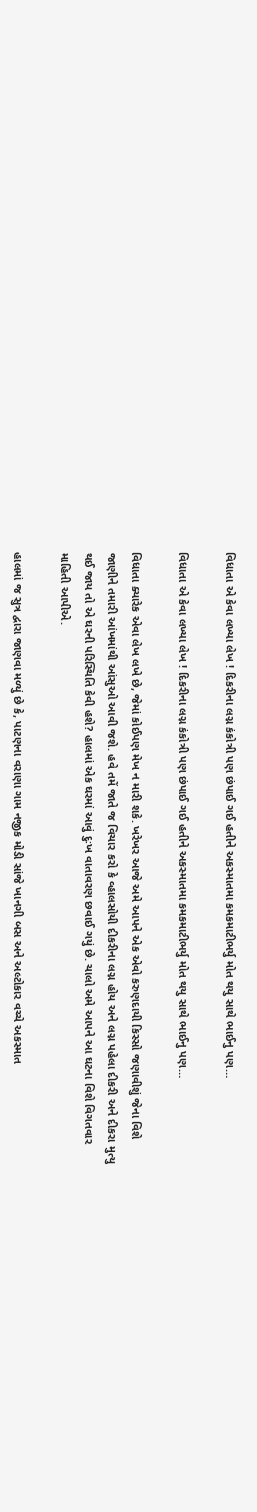વિધાતા એ કેવા લખ્યા લેખ ! દિકરીના લગ્ન કંકોત્રી પણ છંપાઈ ગઈ હતીને અકસ્માતમા કમકમાટીભર્યુ મોત થયુ સાથે ભાઈનુ પણ…

વિધાતા એ કેવા લખ્યા લેખ ! દિકરીના લગ્ન કંકોત્રી પણ છંપાઈ ગઈ હતીને અકસ્માતમા કમકમાટીભર્યુ મોત થયુ સાથે ભાઈનુ પણ…

વિધાતા ક્યારેક એવા લેખ લખે છે, જેમાં કોઈપણ મેખ ન મારી શકે. ખરેખર આજે અમે આપને એક એવો કરુણદાયી કિસ્સો જણાવીશું જેના વિશે જાણીને તમારી આંખમાંથી આંસુઓ આવી જશે. હવે તમેં જાતે જ વિચાર કરો કે વ્હાલસોયી દીકરીના લગ્ન હોય અને લગ્ન પહેલા દીકરી અને દીકરા મુત્યુ થઈ જાય તો એ ઘરની પરિસ્થિતિ કેવી હશે? હાલમાં એક ઘરમાં આવું દુઃખ વાતાવરણ છવાઈ ગયું છે. ચાલો અમે આપને આ ઘટના વિશે વિગતવાર માહિતી આપીએ.

હાલમાં જ સુત્ર દ્વારા જાણવા મળ્યું છે કે, પાટણના વરાણા ગામ નજીક મોડી સાંજે ખાનગી બસ અને અલ્ટોકાર વચ્ચે અકસ્માત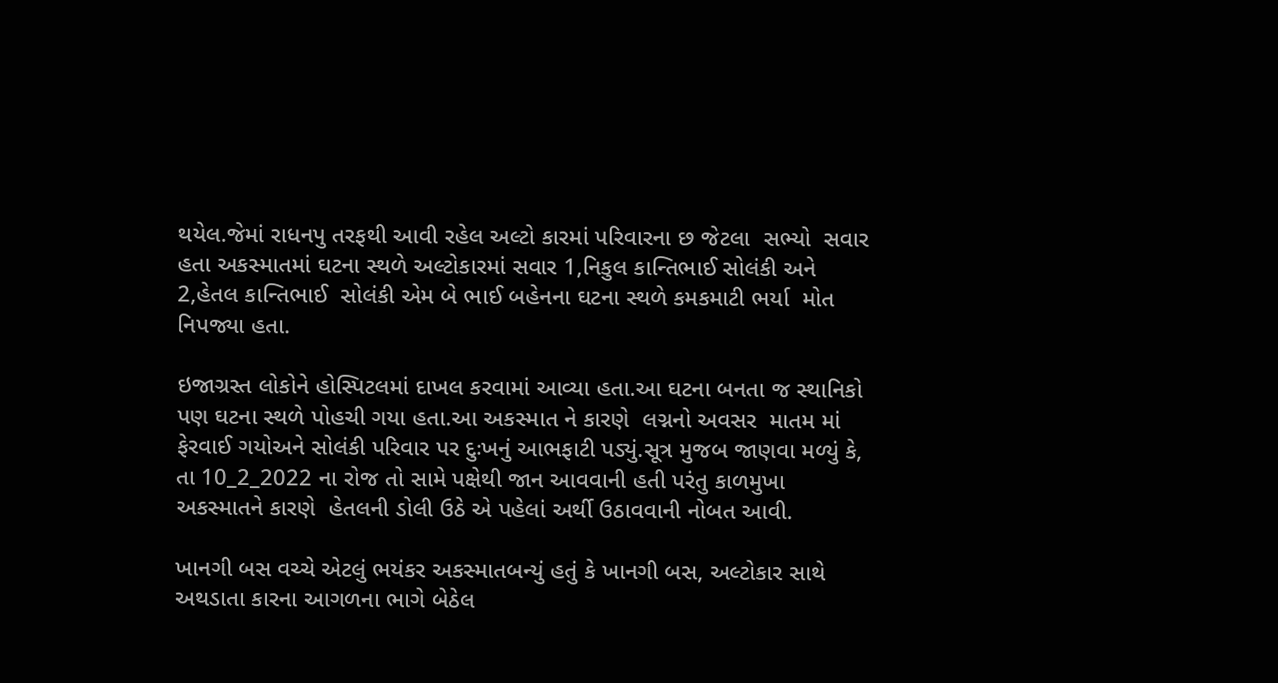થયેલ.જેમાં રાધનપુ તરફથી આવી રહેલ અલ્ટો કારમાં પરિવારના છ જેટલા  સભ્યો  સવાર હતા અકસ્માતમાં ઘટના સ્થળે અલ્ટોકારમાં સવાર 1,નિકુલ કાન્તિભાઈ સોલંકી અને 2,હેતલ કાન્તિભાઈ  સોલંકી એમ બે ભાઈ બહેનના ઘટના સ્થળે કમકમાટી ભર્યા  મોત નિપજ્યા હતા.

ઇજાગ્રસ્ત લોકોને હોસ્પિટલમાં દાખલ કરવામાં આવ્યા હતા.આ ઘટના બનતા જ સ્થાનિકો પણ ઘટના સ્થળે પોહચી ગયા હતા.આ અકસ્માત ને કારણે  લગ્નનો અવસર  માતમ માં ફેરવાઈ ગયોઅને સોલંકી પરિવાર પર દુઃખનું આભફાટી પડ્યું.સૂત્ર મુજબ જાણવા મળ્યું કે, તા 10_2_2022 ના રોજ તો સામે પક્ષેથી જાન આવવાની હતી પરંતુ કાળમુખા અકસ્માતને કારણે  હેતલની ડોલી ઉઠે એ પહેલાં અર્થી ઉઠાવવાની નોબત આવી.

ખાનગી બસ વચ્ચે એટલું ભયંકર અકસ્માતબન્યું હતું કે ખાનગી બસ, અલ્ટોકાર સાથે અથડાતા કારના આગળના ભાગે બેઠેલ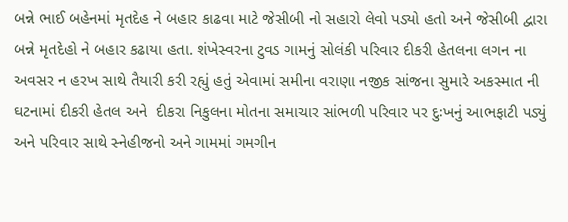બન્ને ભાઈ બહેનમાં મૃતદેહ ને બહાર કાઢવા માટે જેસીબી નો સહારો લેવો પડ્યો હતો અને જેસીબી દ્વારા બન્ને મૃતદેહો ને બહાર કઢાયા હતા. શંખેસ્વરના ટુવડ ગામનું સોલંકી પરિવાર દીકરી હેતલના લગન ના અવસર ન હરખ સાથે તૈયારી કરી રહ્યું હતું એવામાં સમીના વરાણા નજીક સાંજના સુમારે અકસ્માત ની ઘટનામાં દીકરી હેતલ અને  દીકરા નિકુલના મોતના સમાચાર સાંભળી પરિવાર પર દુઃખનું આભફાટી પડ્યું અને પરિવાર સાથે સ્નેહીજનો અને ગામમાં ગમગીન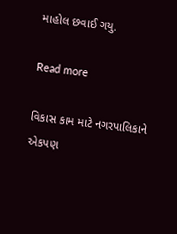માહોલ છવાઈ ગયુ.

Read more

વિકાસ કામ માટે નગરપાલિકાને એકપણ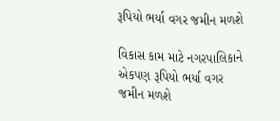રૂપિયો ભર્યા વગર જમીન મળશે

વિકાસ કામ માટે નગરપાલિકાને એકપણ રૂપિયો ભર્યા વગર જમીન મળશે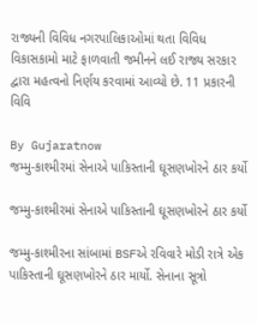રાજ્યની વિવિધ નગરપાલિકાઓમાં થતા વિવિધ વિકાસકામો માટે ફાળવાતી જમીનને લઈ રાજ્ય સરકાર દ્વારા મહત્વનો નિર્ણય કરવામાં આવ્યો છે. 11 પ્રકારની વિવિ

By Gujaratnow
જમ્મુ-કાશ્મીરમાં સેનાએ પાકિસ્તાની ઘૂસણખોરને ઠાર કર્યો

જમ્મુ-કાશ્મીરમાં સેનાએ પાકિસ્તાની ઘૂસણખોરને ઠાર કર્યો

જમ્મુ-કાશ્મીરના સાંબામાં BSFએ રવિવારે મોડી રાત્રે એક પાકિસ્તાની ઘૂસણખોરને ઠાર માર્યો. સેનાના સૂત્રો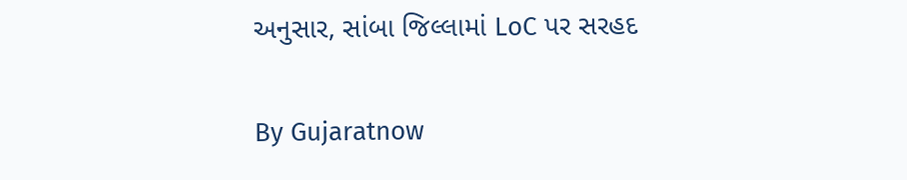અનુસાર, સાંબા જિલ્લામાં LoC પર સરહદ

By Gujaratnow